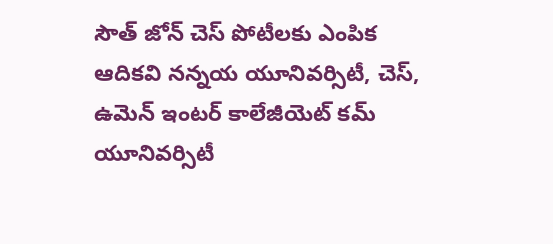సౌత్ జోన్ చెస్ పోటీలకు ఎంపిక
ఆదికవి నన్నయ యూనివర్సిటీ, చెస్, ఉమెన్ ఇంటర్ కాలేజీయెట్ కమ్ యూనివర్సిటీ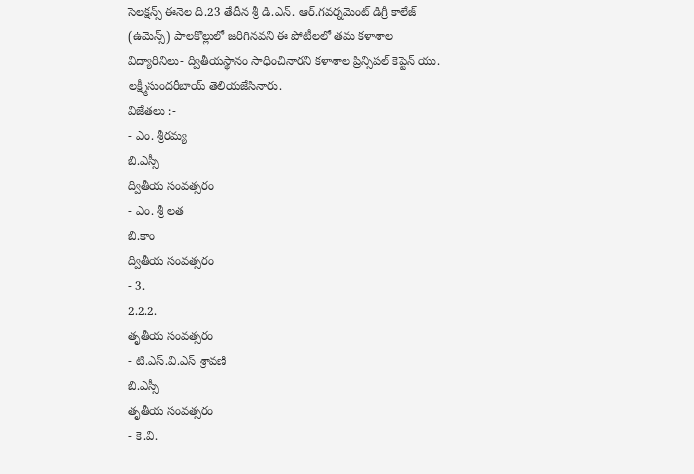సెలక్షన్స్ ఈనెల ది.23 తేదీన శ్రీ డి.ఎన్. ఆర్.గవర్నమెంట్ డిగ్రీ కాలేజ్ (ఉమెన్స్) పాలకొల్లులో జరిగినవని ఈ పోటీలలో తమ కళాశాల విద్యారినిలు- ద్వితీయస్థానం సాధించినారని కళాశాల ప్రిన్సిపల్ కెప్టెన్ యు. లక్ష్మీసుందరీబాయ్ తెలియజేసినారు.
విజేతలు :-
- ఎం. శ్రీరమ్య
బి.ఎస్సీ
ద్వితీయ సంవత్సరం
- ఎం. శ్రీ లత
బి.కాం
ద్వితీయ సంవత్సరం
- 3.
2.2.2.
తృతీయ సంవత్సరం
- టి.ఎస్.వి.ఎస్ శ్రావణి
బి.ఎస్సీ
తృతీయ సంవత్సరం
- కె.వి.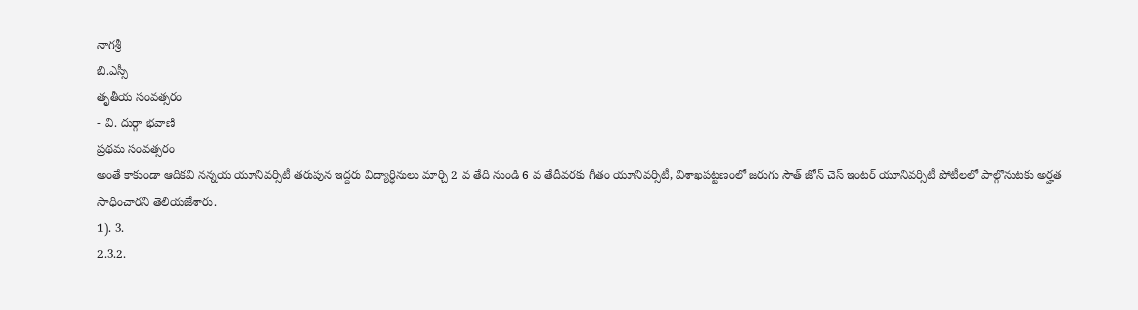నాగశ్రీ
బి.ఎస్సీ
తృతీయ సంవత్సరం
- వి. దుర్గా భవాణి
ప్రథమ సంవత్సరం
అంతే కాకుండా ఆదికవి నన్నయ యూనివర్సిటీ తరుపున ఇద్దరు విద్యార్ధినులు మార్చి 2 వ తేది నుండి 6 వ తేదీవరకు గీతం యూనివర్సిటీ, విశాఖపట్టణంలో జరుగు సౌత్ జోన్ చెస్ ఇంటర్ యూనివర్సిటీ పోటీలలో పాల్గొనుటకు అర్హత సాధించారని తెలియజేశారు.
1). 3.
2.3.2.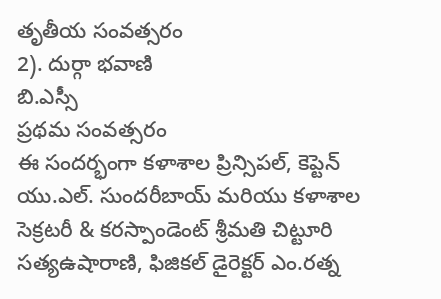తృతీయ సంవత్సరం
2). దుర్గా భవాణి
బి.ఎస్సీ
ప్రథమ సంవత్సరం
ఈ సందర్భంగా కళాశాల ప్రిన్సిపల్, కెప్టెన్ యు.ఎల్. సుందరీబాయ్ మరియు కళాశాల సెక్రటరీ & కరస్పాండెంట్ శ్రీమతి చిట్టూరి సత్యఉషారాణి, ఫిజికల్ డైరెక్టర్ ఎం.రత్న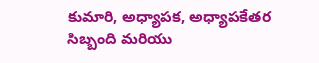కుమారి, అధ్యాపక, అధ్యాపకేతర సిబ్బంది మరియు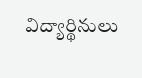విద్యార్థినులు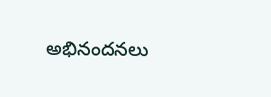అభినందనలు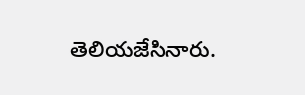తెలియజేసినారు.